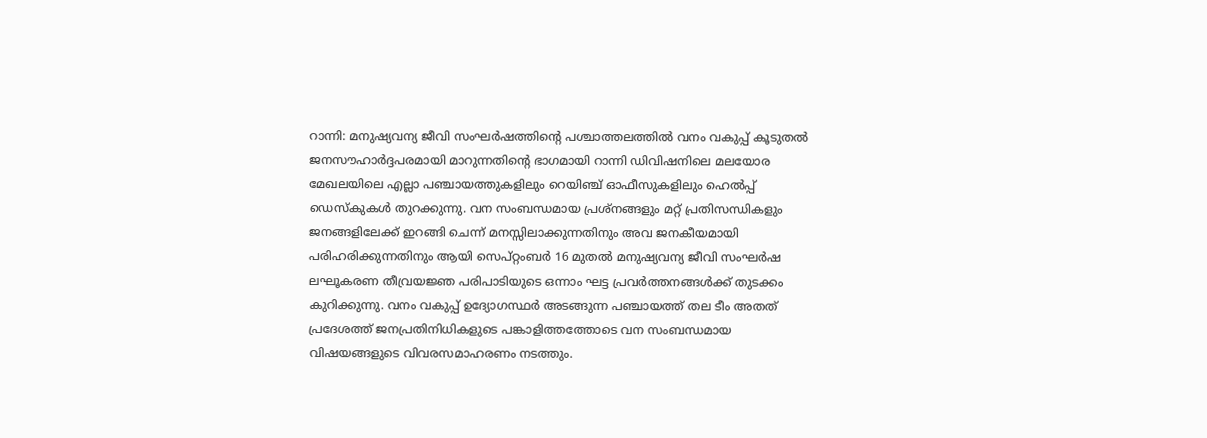റാന്നി: മനുഷ്യവന്യ ജീവി സംഘർഷത്തിൻ്റെ പശ്ചാത്തലത്തിൽ വനം വകുപ്പ് കൂടുതൽ ജനസൗഹാർദ്ദപരമായി മാറുന്നതിൻ്റെ ഭാഗമായി റാന്നി ഡിവിഷനിലെ മലയോര മേഖലയിലെ എല്ലാ പഞ്ചായത്തുകളിലും റെയിഞ്ച് ഓഫീസുകളിലും ഹെൽപ്പ് ഡെസ്കുകൾ തുറക്കുന്നു. വന സംബന്ധമായ പ്രശ്നങ്ങളും മറ്റ് പ്രതിസന്ധികളും ജനങ്ങളിലേക്ക് ഇറങ്ങി ചെന്ന് മനസ്സിലാക്കുന്നതിനും അവ ജനകീയമായി പരിഹരിക്കുന്നതിനും ആയി സെപ്റ്റംബർ 16 മുതൽ മനുഷ്യവന്യ ജീവി സംഘർഷ ലഘൂകരണ തീവ്രയജ്ഞ പരിപാടിയുടെ ഒന്നാം ഘട്ട പ്രവർത്തനങ്ങൾക്ക് തുടക്കം കുറിക്കുന്നു. വനം വകുപ്പ് ഉദ്യോഗസ്ഥർ അടങ്ങുന്ന പഞ്ചായത്ത് തല ടീം അതത് പ്രദേശത്ത് ജനപ്രതിനിധികളുടെ പങ്കാളിത്തത്തോടെ വന സംബന്ധമായ വിഷയങ്ങളുടെ വിവരസമാഹരണം നടത്തും.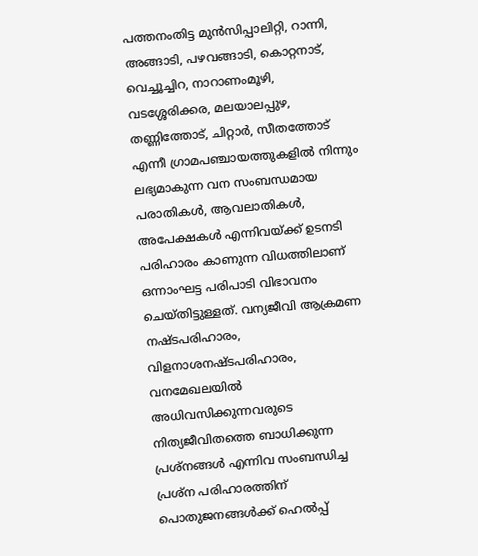പത്തനംതിട്ട മുൻസിപ്പാലിറ്റി, റാന്നി, അങ്ങാടി, പഴവങ്ങാടി, കൊറ്റനാട്, വെച്ചൂച്ചിറ, നാറാണംമൂഴി, വടശ്ശേരിക്കര, മലയാലപ്പുഴ, തണ്ണിത്തോട്, ചിറ്റാർ, സീതത്തോട് എന്നീ ഗ്രാമപഞ്ചായത്തുകളിൽ നിന്നും ലഭ്യമാകുന്ന വന സംബന്ധമായ പരാതികൾ, ആവലാതികൾ, അപേക്ഷകൾ എന്നിവയ്ക്ക് ഉടനടി പരിഹാരം കാണുന്ന വിധത്തിലാണ് ഒന്നാംഘട്ട പരിപാടി വിഭാവനം ചെയ്തിട്ടുള്ളത്. വന്യജീവി ആക്രമണ നഷ്ടപരിഹാരം, വിളനാശനഷ്ടപരിഹാരം, വനമേഖലയിൽ അധിവസിക്കുന്നവരുടെ നിത്യജീവിതത്തെ ബാധിക്കുന്ന പ്രശ്നങ്ങൾ എന്നിവ സംബന്ധിച്ച പ്രശ്ന പരിഹാരത്തിന് പൊതുജനങ്ങൾക്ക് ഹെൽപ്പ്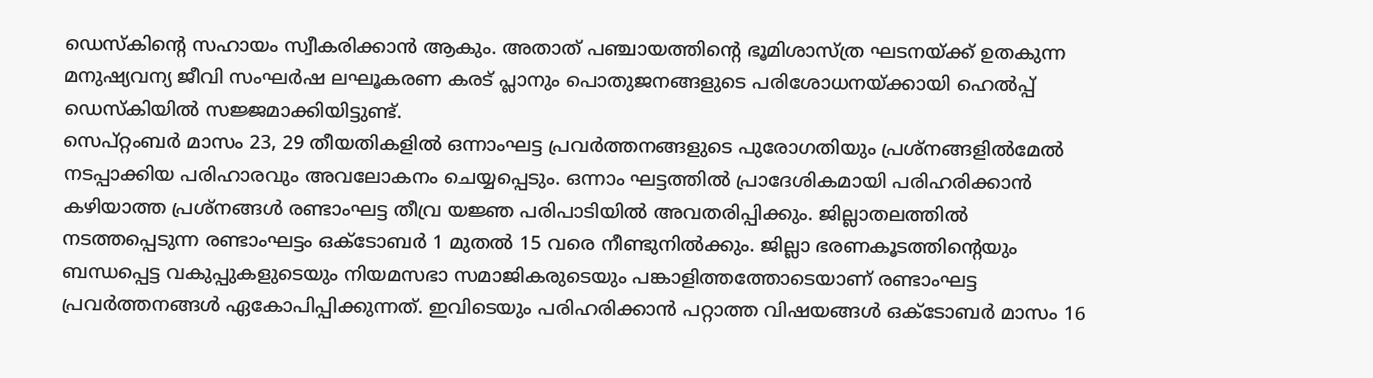ഡെസ്കിന്റെ സഹായം സ്വീകരിക്കാൻ ആകും. അതാത് പഞ്ചായത്തിൻ്റെ ഭൂമിശാസ്ത്ര ഘടനയ്ക്ക് ഉതകുന്ന മനുഷ്യവന്യ ജീവി സംഘർഷ ലഘൂകരണ കരട് പ്ലാനും പൊതുജനങ്ങളുടെ പരിശോധനയ്ക്കായി ഹെൽപ്പ് ഡെസ്കിയിൽ സജ്ജമാക്കിയിട്ടുണ്ട്.
സെപ്റ്റംബർ മാസം 23, 29 തീയതികളിൽ ഒന്നാംഘട്ട പ്രവർത്തനങ്ങളുടെ പുരോഗതിയും പ്രശ്നങ്ങളിൽമേൽ നടപ്പാക്കിയ പരിഹാരവും അവലോകനം ചെയ്യപ്പെടും. ഒന്നാം ഘട്ടത്തിൽ പ്രാദേശികമായി പരിഹരിക്കാൻ കഴിയാത്ത പ്രശ്നങ്ങൾ രണ്ടാംഘട്ട തീവ്ര യജ്ഞ പരിപാടിയിൽ അവതരിപ്പിക്കും. ജില്ലാതലത്തിൽ നടത്തപ്പെടുന്ന രണ്ടാംഘട്ടം ഒക്ടോബർ 1 മുതൽ 15 വരെ നീണ്ടുനിൽക്കും. ജില്ലാ ഭരണകൂടത്തിൻ്റെയും ബന്ധപ്പെട്ട വകുപ്പുകളുടെയും നിയമസഭാ സമാജികരുടെയും പങ്കാളിത്തത്തോടെയാണ് രണ്ടാംഘട്ട പ്രവർത്തനങ്ങൾ ഏകോപിപ്പിക്കുന്നത്. ഇവിടെയും പരിഹരിക്കാൻ പറ്റാത്ത വിഷയങ്ങൾ ഒക്ടോബർ മാസം 16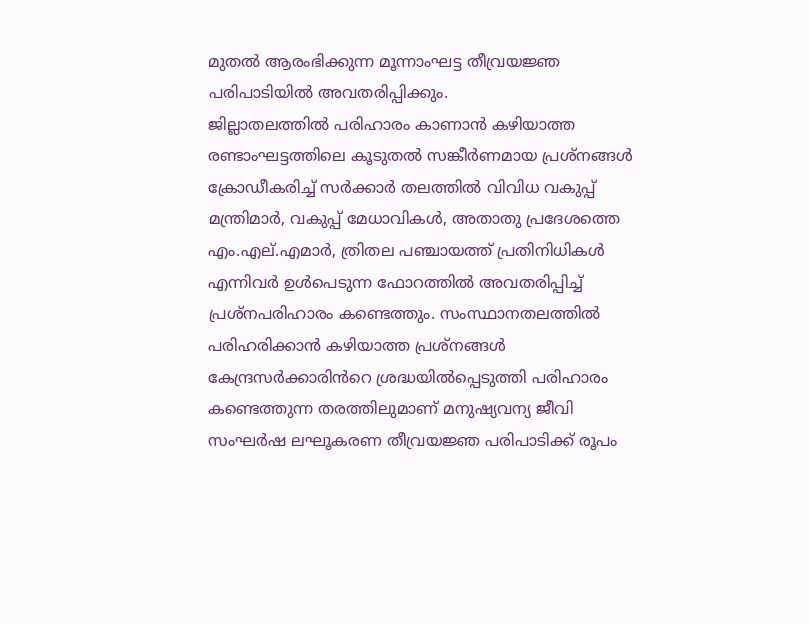മുതൽ ആരംഭിക്കുന്ന മൂന്നാംഘട്ട തീവ്രയജ്ഞ പരിപാടിയിൽ അവതരിപ്പിക്കും.
ജില്ലാതലത്തിൽ പരിഹാരം കാണാൻ കഴിയാത്ത രണ്ടാംഘട്ടത്തിലെ കൂടുതൽ സങ്കീർണമായ പ്രശ്നങ്ങൾ ക്രോഡീകരിച്ച് സർക്കാർ തലത്തിൽ വിവിധ വകുപ്പ് മന്ത്രിമാർ, വകുപ്പ് മേധാവികൾ, അതാതു പ്രദേശത്തെ എം.എല്.എമാർ, ത്രിതല പഞ്ചായത്ത് പ്രതിനിധികൾ എന്നിവർ ഉൾപെടുന്ന ഫോറത്തിൽ അവതരിപ്പിച്ച് പ്രശ്നപരിഹാരം കണ്ടെത്തും. സംസ്ഥാനതലത്തിൽ പരിഹരിക്കാൻ കഴിയാത്ത പ്രശ്നങ്ങൾ കേന്ദ്രസർക്കാരിൻറെ ശ്രദ്ധയിൽപ്പെടുത്തി പരിഹാരം കണ്ടെത്തുന്ന തരത്തിലുമാണ് മനുഷ്യവന്യ ജീവി സംഘർഷ ലഘൂകരണ തീവ്രയജ്ഞ പരിപാടിക്ക് രൂപം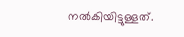നൽകിയിട്ടുള്ളത്.